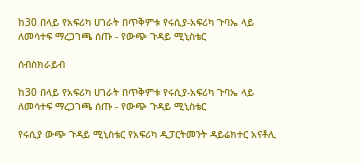ከ30 በላይ የአፍሪካ ሀገራት በጥቅምቱ የሩሲያ-አፍሪካ ጉባኤ ላይ ለመሳተፍ ማረጋገጫ ሰጡ - የውጭ ጉዳይ ሚኒስቴር

ሰብስክራይብ

ከ30 በላይ የአፍሪካ ሀገራት በጥቅምቱ የሩሲያ-አፍሪካ ጉባኤ ላይ ለመሳተፍ ማረጋገጫ ሰጡ - የውጭ ጉዳይ ሚኒስቴር

የሩሲያ ውጭ ጉዳይ ሚኒስቴር የአፍሪካ ዲፓርትመንት ዳይሬክተር አናቶሊ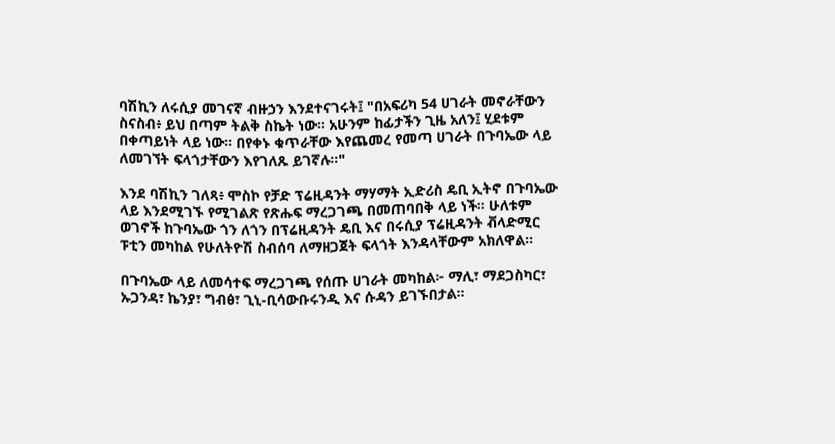ባሽኪን ለሩሲያ መገናኛ ብዙኃን እንደተናገሩት፤ "በአፍሪካ 54 ሀገራት መኖራቸውን ስናስብ፥ ይህ በጣም ትልቅ ስኬት ነው። አሁንም ከፊታችን ጊዜ አለን፤ ሂደቱም በቀጣይነት ላይ ነው። በየቀኑ ቁጥራቸው እየጨመረ የመጣ ሀገራት በጉባኤው ላይ ለመገኘት ፍላጎታቸውን እየገለጹ ይገኛሉ።"

እንደ ባሽኪን ገለጻ፥ ሞስኮ የቻድ ፕሬዚዳንት ማሃማት ኢድሪስ ዴቢ ኢትኖ በጉባኤው ላይ እንደሚገኙ የሚገልጽ የጽሑፍ ማረጋገጫ በመጠባበቅ ላይ ነች። ሁለቱም ወገኖች ከጉባኤው ጎን ለጎን በፕሬዚዳንት ዴቢ እና በሩሲያ ፕሬዚዳንት ቭላድሚር ፑቲን መካከል የሁለትዮሽ ስብሰባ ለማዘጋጀት ፍላጎት እንዳላቸውም አክለዋል።

በጉባኤው ላይ ለመሳተፍ ማረጋገጫ የሰጡ ሀገራት መካከል፦ ማሊ፣ ማደጋስካር፣ ኡጋንዳ፣ ኬንያ፣ ግብፅ፣ ጊኒ-ቢሳውቡሩንዲ እና ሱዳን ይገኙበታል።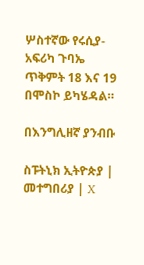ሦስተኛው የሩሲያ-አፍሪካ ጉባኤ ጥቅምት 18 እና 19 በሞስኮ ይካሄዳል።

በእንግሊዘኛ ያንብቡ

ስፑትኒክ ኢትዮጵያ | መተግበሪያ | X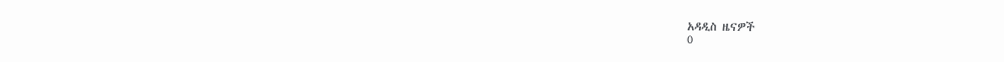አዳዲስ ዜናዎች
0